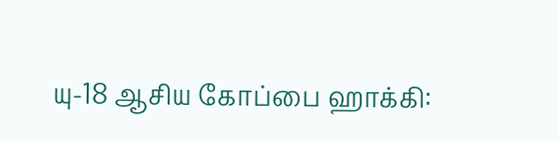யு-18 ஆசிய கோப்பை ஹாக்கி: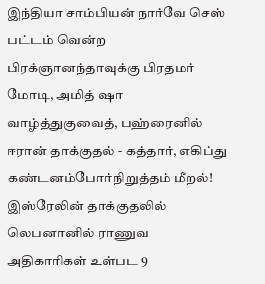இந்தியா சாம்பியன் நார்வே செஸ் பட்டம் வென்ற பிரக்ஞானந்தாவுக்கு பிரதமர் மோடி, அமித் ஷா வாழ்த்துகுவைத், பஹ்ரைனில் ஈரான் தாக்குதல் - கத்தார், எகிப்து கண்டனம்போர்நிறுத்தம் மீறல்! இஸ்ரேலின் தாக்குதலில் லெபனானில் ராணுவ அதிகாரிகள் உள்பட 9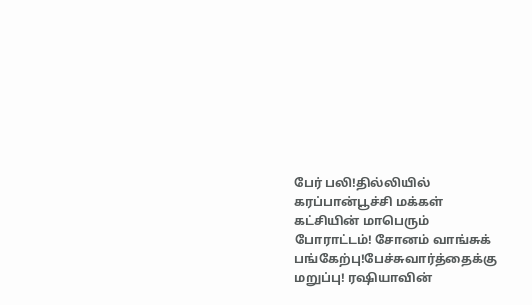பேர் பலி!தில்லியில் கரப்பான்பூச்சி மக்கள் கட்சியின் மாபெரும் போராட்டம்! சோனம் வாங்சுக் பங்கேற்பு!பேச்சுவார்த்தைக்கு மறுப்பு! ரஷியாவின்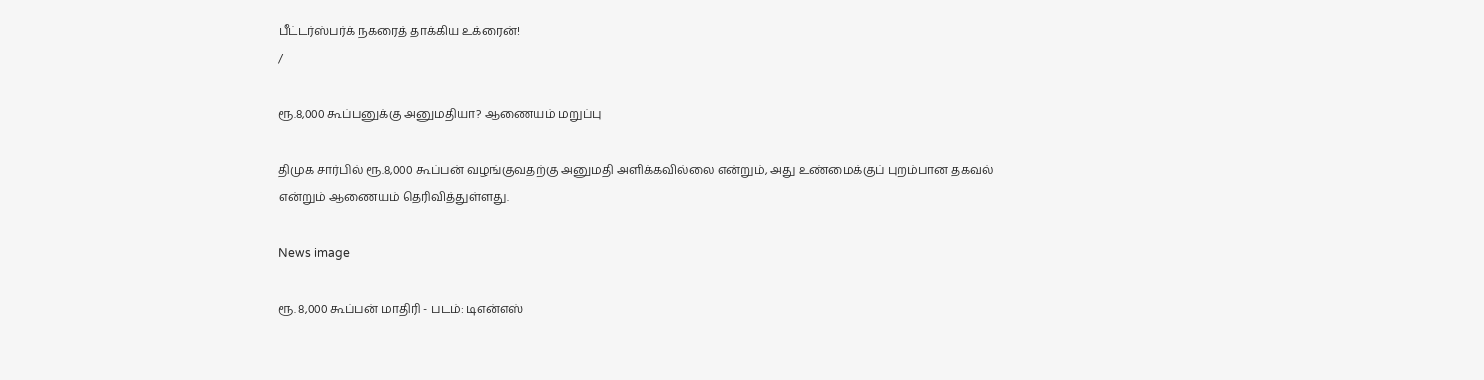பீட்டர்ஸ்பர்க் நகரைத் தாக்கிய உக்ரைன்!
/

ரூ.8,000 கூப்பனுக்கு அனுமதியா? ஆணையம் மறுப்பு

திமுக சார்பில் ரூ.8,000 கூப்பன் வழங்குவதற்கு அனுமதி அளிக்கவில்லை என்றும், அது உண்மைக்குப் புறம்பான தகவல் என்றும் ஆணையம் தெரிவித்துள்ளது.

News image

ரூ. 8,000 கூப்பன் மாதிரி - படம்: டிஎன்எஸ்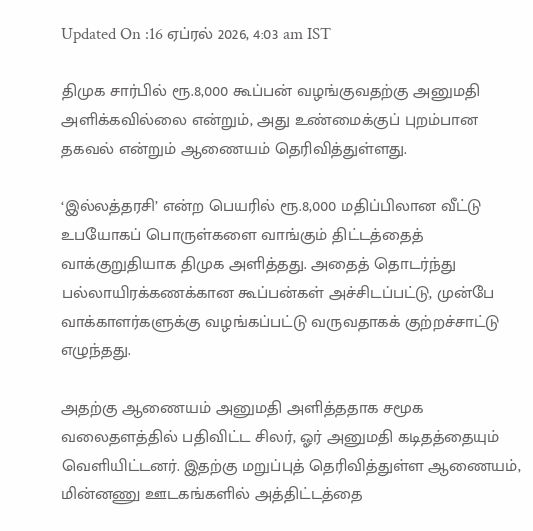Updated On :16 ஏப்ரல் 2026, 4:03 am IST

திமுக சார்பில் ரூ.8,000 கூப்பன் வழங்குவதற்கு அனுமதி அளிக்கவில்லை என்றும், அது உண்மைக்குப் புறம்பான தகவல் என்றும் ஆணையம் தெரிவித்துள்ளது.

‘இல்லத்தரசி’ என்ற பெயரில் ரூ.8,000 மதிப்பிலான வீட்டு உபயோகப் பொருள்களை வாங்கும் திட்டத்தைத் வாக்குறுதியாக திமுக அளித்தது. அதைத் தொடர்ந்து பல்லாயிரக்கணக்கான கூப்பன்கள் அச்சிடப்பட்டு, முன்பே வாக்காளர்களுக்கு வழங்கப்பட்டு வருவதாகக் குற்றச்சாட்டு எழுந்தது.

அதற்கு ஆணையம் அனுமதி அளித்ததாக சமூக வலைதளத்தில் பதிவிட்ட சிலர், ஓர் அனுமதி கடிதத்தையும் வெளியிட்டனர். இதற்கு மறுப்புத் தெரிவித்துள்ள ஆணையம், மின்னணு ஊடகங்களில் அத்திட்டத்தை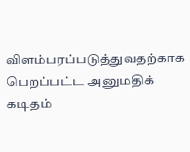விளம்பரப்படுத்துவதற்காக பெறப்பட்ட அனுமதிக் கடிதம்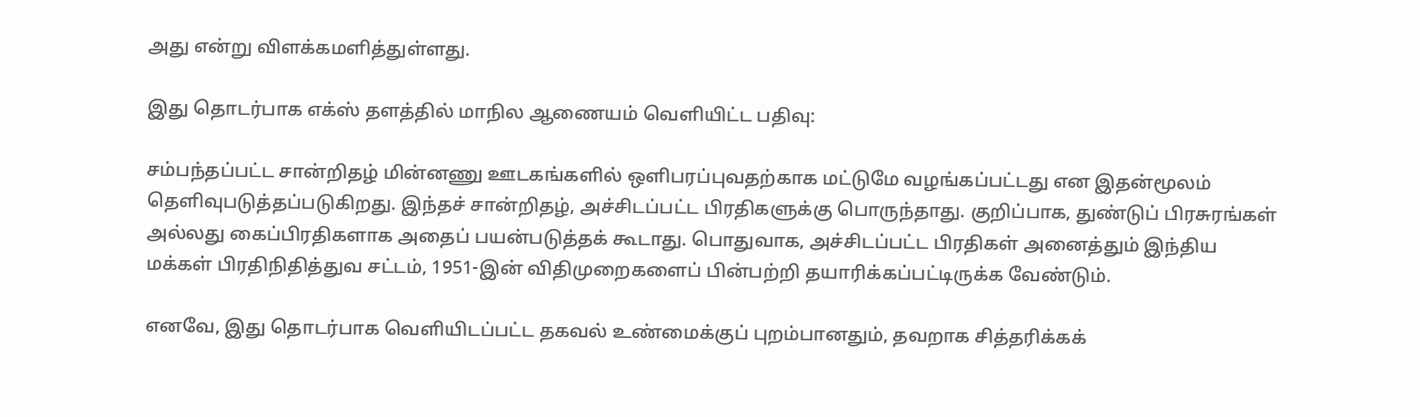அது என்று விளக்கமளித்துள்ளது.

இது தொடர்பாக எக்ஸ் தளத்தில் மாநில ஆணையம் வெளியிட்ட பதிவு:

சம்பந்தப்பட்ட சான்றிதழ் மின்னணு ஊடகங்களில் ஒளிபரப்புவதற்காக மட்டுமே வழங்கப்பட்டது என இதன்மூலம் தெளிவுபடுத்தப்படுகிறது. இந்தச் சான்றிதழ், அச்சிடப்பட்ட பிரதிகளுக்கு பொருந்தாது. குறிப்பாக, துண்டுப் பிரசுரங்கள் அல்லது கைப்பிரதிகளாக அதைப் பயன்படுத்தக் கூடாது. பொதுவாக, அச்சிடப்பட்ட பிரதிகள் அனைத்தும் இந்திய மக்கள் பிரதிநிதித்துவ சட்டம், 1951-இன் விதிமுறைகளைப் பின்பற்றி தயாரிக்கப்பட்டிருக்க வேண்டும்.

எனவே, இது தொடர்பாக வெளியிடப்பட்ட தகவல் உண்மைக்குப் புறம்பானதும், தவறாக சித்தரிக்கக்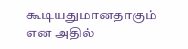கூடியதுமானதாகும் என அதில்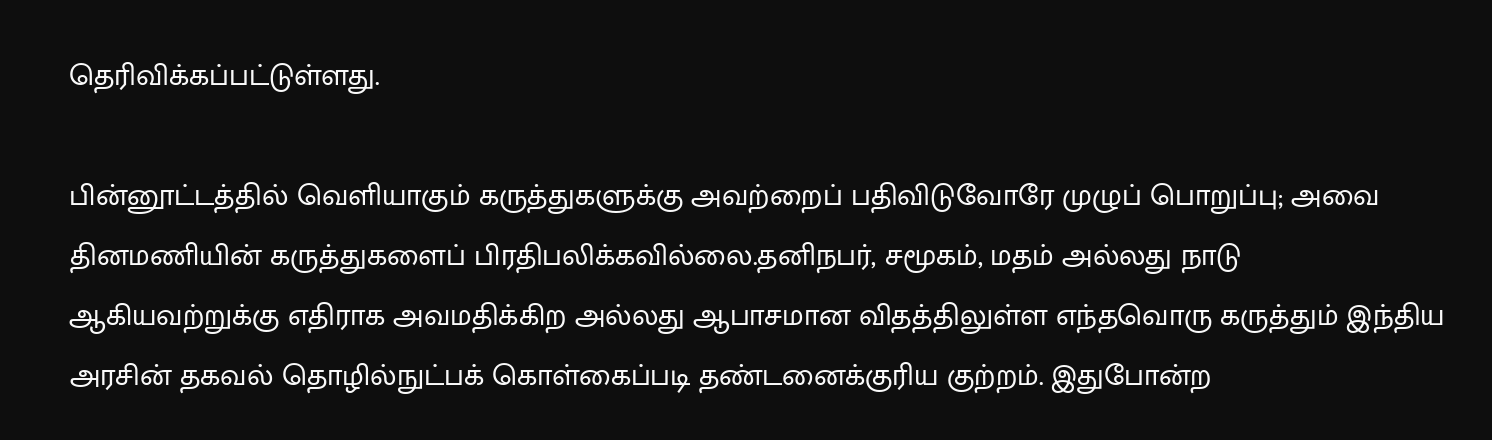தெரிவிக்கப்பட்டுள்ளது.

பின்னூட்டத்தில் வெளியாகும் கருத்துகளுக்கு அவற்றைப் பதிவிடுவோரே முழுப் பொறுப்பு; அவை தினமணியின் கருத்துகளைப் பிரதிபலிக்கவில்லை.தனிநபர், சமூகம், மதம் அல்லது நாடு ஆகியவற்றுக்கு எதிராக அவமதிக்கிற அல்லது ஆபாசமான விதத்திலுள்ள எந்தவொரு கருத்தும் இந்திய அரசின் தகவல் தொழில்நுட்பக் கொள்கைப்படி தண்டனைக்குரிய குற்றம். இதுபோன்ற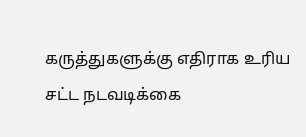கருத்துகளுக்கு எதிராக உரிய சட்ட நடவடிக்கை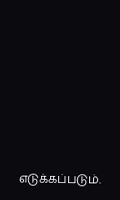எடுக்கப்படும்.